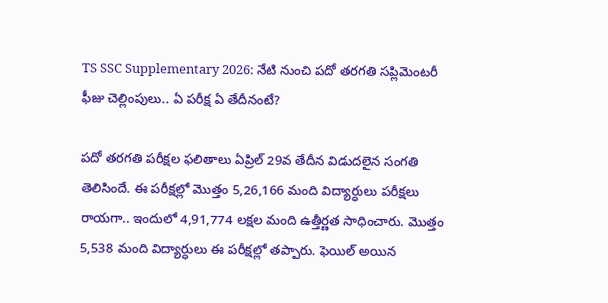TS SSC Supplementary 2026: నేటి నుంచి పదో తరగతి సప్లిమెంటరీ ఫీజు చెల్లింపులు.. ఏ పరీక్ష ఏ తేదీనంటే?

పదో తరగతి పరీక్షల ఫలితాలు ఏప్రిల్ 29వ తేదీన విడుదలైన సంగతి తెలిసిందే. ఈ పరీక్షల్లో మొత్తం 5,26,166 మంది విద్యార్ధులు పరీక్షలు రాయగా.. ఇందులో 4,91,774 లక్షల మంది ఉత్తీర్ణత సాధించారు. మొత్తం 5,538 మంది విద్యార్ధులు ఈ పరీక్షల్లో తప్పారు. ఫెయిల్ అయిన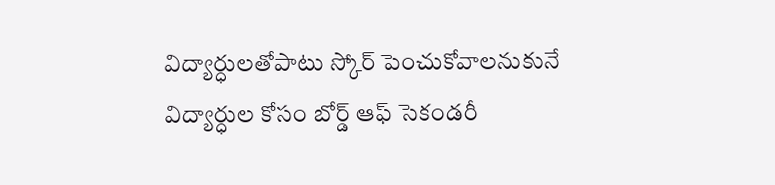విద్యార్ధులతోపాటు స్కోర్ పెంచుకోవాలనుకునే విద్యార్ధుల కోసం బోర్డ్ ఆఫ్ సెకండరీ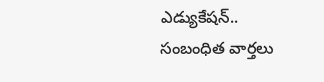ఎడ్యుకేషన్..
సంబంధిత వార్తలు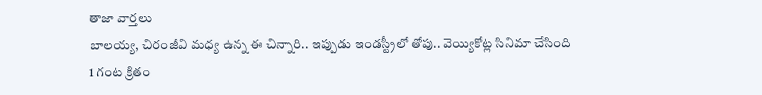తాజా వార్తలు
బాలయ్య, చిరంజీవి మధ్య ఉన్న ఈ చిన్నారి.. ఇప్పుడు ఇండస్ట్రీలో తోపు.. వెయ్యికోట్ల సినిమా చేసింది
1 గంట క్రితం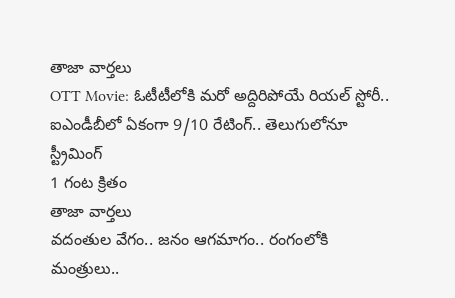తాజా వార్తలు
OTT Movie: ఓటీటీలోకి మరో అద్దిరిపోయే రియల్ స్టోరీ.. ఐఎండీబీలో ఏకంగా 9/10 రేటింగ్.. తెలుగులోనూ స్ట్రీమింగ్
1 గంట క్రితం
తాజా వార్తలు
వదంతుల వేగం.. జనం ఆగమాగం.. రంగంలోకి మంత్రులు..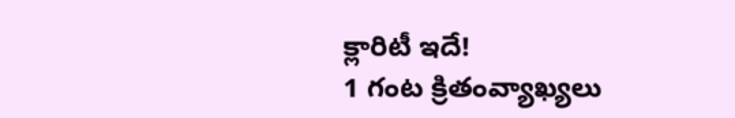క్లారిటీ ఇదే!
1 గంట క్రితంవ్యాఖ్యలు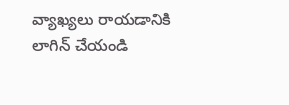వ్యాఖ్యలు రాయడానికి లాగిన్ చేయండి